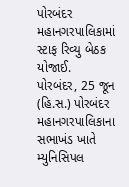પોરબંદર મહાનગરપાલિકામાં સ્ટાફ રિવ્યુ બેઠક યોજાઈ.
પોરબંદર, 25 જૂન (હિ.સ.) પોરબંદર મહાનગરપાલિકાના સભાખંડ ખાતે મ્યુનિસિપલ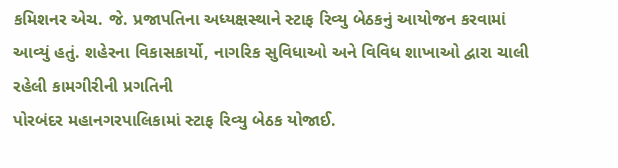કમિશનર એચ. જે. પ્રજાપતિના અધ્યક્ષસ્થાને સ્ટાફ રિવ્યુ બેઠકનું આયોજન કરવામાં આવ્યું હતું. શહેરના વિકાસકાર્યો, નાગરિક સુવિધાઓ અને વિવિધ શાખાઓ દ્વારા ચાલી રહેલી કામગીરીની પ્રગતિની
પોરબંદર મહાનગરપાલિકામાં સ્ટાફ રિવ્યુ બેઠક યોજાઈ.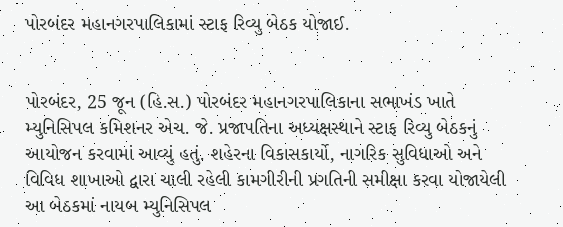પોરબંદર મહાનગરપાલિકામાં સ્ટાફ રિવ્યુ બેઠક યોજાઈ.


પોરબંદર, 25 જૂન (હિ.સ.) પોરબંદર મહાનગરપાલિકાના સભાખંડ ખાતે મ્યુનિસિપલ કમિશનર એચ. જે. પ્રજાપતિના અધ્યક્ષસ્થાને સ્ટાફ રિવ્યુ બેઠકનું આયોજન કરવામાં આવ્યું હતું. શહેરના વિકાસકાર્યો, નાગરિક સુવિધાઓ અને વિવિધ શાખાઓ દ્વારા ચાલી રહેલી કામગીરીની પ્રગતિની સમીક્ષા કરવા યોજાયેલી આ બેઠકમાં નાયબ મ્યુનિસિપલ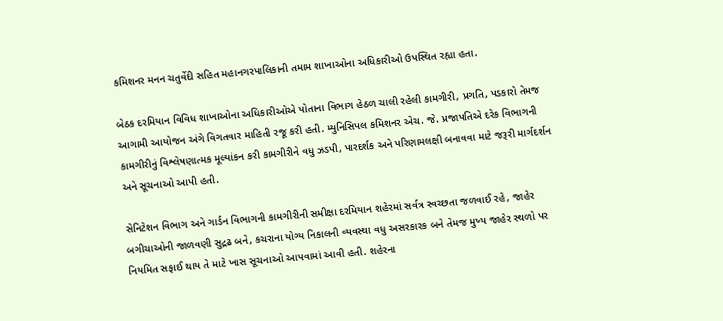કમિશનર મનન ચતુર્વેદી સહિત મહાનગરપાલિકાની તમામ શાખાઓના અધિકારીઓ ઉપસ્થિત રહ્યા હતા.

બેઠક દરમિયાન વિવિધ શાખાઓના અધિકારીઓએ પોતાના વિભાગ હેઠળ ચાલી રહેલી કામગીરી, પ્રગતિ, પડકારો તેમજ આગામી આયોજન અંગે વિગતવાર માહિતી રજૂ કરી હતી. મ્યુનિસિપલ કમિશનર એચ. જે. પ્રજાપતિએ દરેક વિભાગની કામગીરીનું વિશ્લેષણાત્મક મૂલ્યાંકન કરી કામગીરીને વધુ ઝડપી, પારદર્શક અને પરિણામલક્ષી બનાવવા માટે જરૂરી માર્ગદર્શન અને સૂચનાઓ આપી હતી.

સેનિટેશન વિભાગ અને ગાર્ડન વિભાગની કામગીરીની સમીક્ષા દરમિયાન શહેરમાં સર્વત્ર સ્વચ્છતા જળવાઈ રહે, જાહેર બગીચાઓની જાળવણી સુદ્રઢ બને, કચરાના યોગ્ય નિકાલની વ્યવસ્થા વધુ અસરકારક બને તેમજ મુખ્ય જાહેર સ્થળો પર નિયમિત સફાઈ થાય તે માટે ખાસ સૂચનાઓ આપવામાં આવી હતી. શહેરના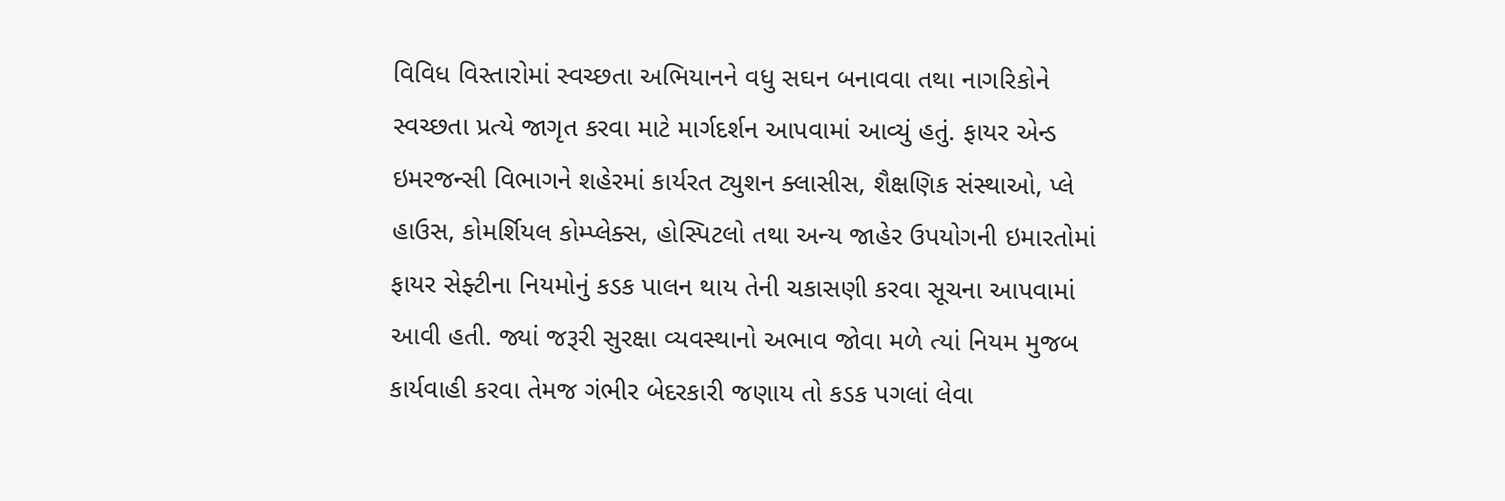વિવિધ વિસ્તારોમાં સ્વચ્છતા અભિયાનને વધુ સઘન બનાવવા તથા નાગરિકોને સ્વચ્છતા પ્રત્યે જાગૃત કરવા માટે માર્ગદર્શન આપવામાં આવ્યું હતું. ફાયર એન્ડ ઇમરજન્સી વિભાગને શહેરમાં કાર્યરત ટ્યુશન ક્લાસીસ, શૈક્ષણિક સંસ્થાઓ, પ્લે હાઉસ, કોમર્શિયલ કોમ્પ્લેક્સ, હોસ્પિટલો તથા અન્ય જાહેર ઉપયોગની ઇમારતોમાં ફાયર સેફ્ટીના નિયમોનું કડક પાલન થાય તેની ચકાસણી કરવા સૂચના આપવામાં આવી હતી. જ્યાં જરૂરી સુરક્ષા વ્યવસ્થાનો અભાવ જોવા મળે ત્યાં નિયમ મુજબ કાર્યવાહી કરવા તેમજ ગંભીર બેદરકારી જણાય તો કડક પગલાં લેવા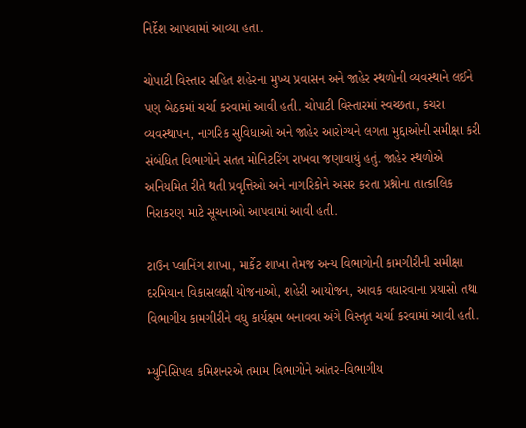નિર્દેશ આપવામાં આવ્યા હતા.

ચોપાટી વિસ્તાર સહિત શહેરના મુખ્ય પ્રવાસન અને જાહેર સ્થળોની વ્યવસ્થાને લઈને પણ બેઠકમાં ચર્ચા કરવામાં આવી હતી. ચોપાટી વિસ્તારમાં સ્વચ્છતા, કચરા વ્યવસ્થાપન, નાગરિક સુવિધાઓ અને જાહેર આરોગ્યને લગતા મુદ્દાઓની સમીક્ષા કરી સંબંધિત વિભાગોને સતત મોનિટરિંગ રાખવા જણાવાયું હતું. જાહેર સ્થળોએ અનિયમિત રીતે થતી પ્રવૃત્તિઓ અને નાગરિકોને અસર કરતા પ્રશ્નોના તાત્કાલિક નિરાકરણ માટે સૂચનાઓ આપવામાં આવી હતી.

ટાઉન પ્લાનિંગ શાખા, માર્કેટ શાખા તેમજ અન્ય વિભાગોની કામગીરીની સમીક્ષા દરમિયાન વિકાસલક્ષી યોજનાઓ, શહેરી આયોજન, આવક વધારવાના પ્રયાસો તથા વિભાગીય કામગીરીને વધુ કાર્યક્ષમ બનાવવા અંગે વિસ્તૃત ચર્ચા કરવામાં આવી હતી.

મ્યુનિસિપલ કમિશનરએ તમામ વિભાગોને આંતર-વિભાગીય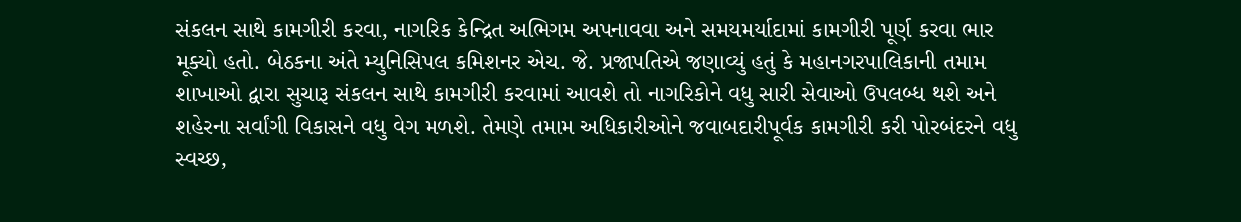સંકલન સાથે કામગીરી કરવા, નાગરિક કેન્દ્રિત અભિગમ અપનાવવા અને સમયમર્યાદામાં કામગીરી પૂર્ણ કરવા ભાર મૂક્યો હતો. બેઠકના અંતે મ્યુનિસિપલ કમિશનર એચ. જે. પ્રજાપતિએ જણાવ્યું હતું કે મહાનગરપાલિકાની તમામ શાખાઓ દ્વારા સુચારૂ સંકલન સાથે કામગીરી કરવામાં આવશે તો નાગરિકોને વધુ સારી સેવાઓ ઉપલબ્ધ થશે અને શહેરના સર્વાંગી વિકાસને વધુ વેગ મળશે. તેમણે તમામ અધિકારીઓને જવાબદારીપૂર્વક કામગીરી કરી પોરબંદરને વધુ સ્વચ્છ,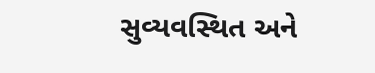સુવ્યવસ્થિત અને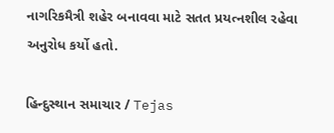નાગરિકમૈત્રી શહેર બનાવવા માટે સતત પ્રયત્નશીલ રહેવા અનુરોધ કર્યો હતો.

હિન્દુસ્થાન સમાચાર / Tejas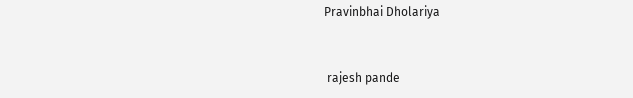Pravinbhai Dholariya


 rajesh pande